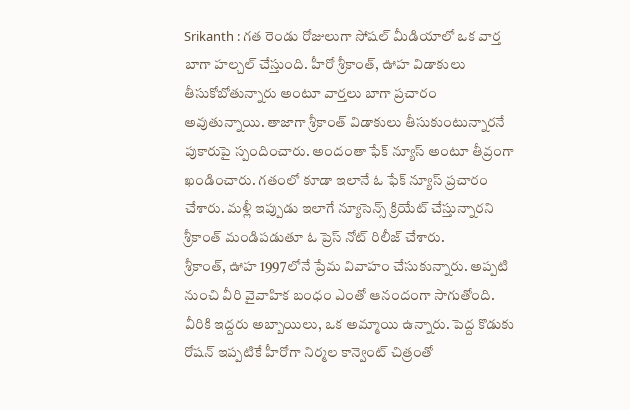Srikanth : గత రెండు రోజులుగా సోషల్ మీడియాలో ఒక వార్త బాగా హల్చల్ చేస్తుంది. హీరో శ్రీకాంత్, ఊహ విడాకులు తీసుకోబోతున్నారు అంటూ వార్తలు బాగా ప్రచారం అవుతున్నాయి. తాజాగా శ్రీకాంత్ విడాకులు తీసుకుంటున్నారనే పుకారుపై స్పందించారు. అందంతా ఫేక్ న్యూస్ అంటూ తీవ్రంగా ఖండించారు. గతంలో కూడా ఇలానే ఓ ఫేక్ న్యూస్ ప్రచారం చేశారు. మళ్లీ ఇప్పుడు ఇలాగే న్యూసెన్స్ క్రియేట్ చేస్తున్నారని శ్రీకాంత్ మండిపడుతూ ఓ ప్రెస్ నోట్ రిలీజ్ చేశారు.
శ్రీకాంత్, ఊహ 1997లోనే ప్రేమ వివాహం చేసుకున్నారు. అప్పటి నుంచి వీరి వైవాహిక బంధం ఎంతో ఆనందంగా సాగుతోంది. వీరికి ఇద్దరు అబ్బాయిలు, ఒక అమ్మాయి ఉన్నారు. పెద్ద కొడుకు రోషన్ ఇప్పటికే హీరోగా నిర్మల కాన్వెంట్ చిత్రంతో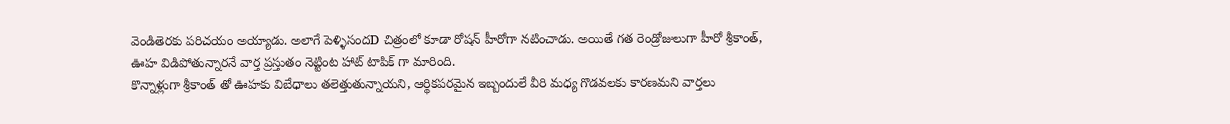వెండితెరకు పరిచయం అయ్యాడు. అలాగే పెళ్ళిసందD చిత్రంలో కూడా రోషన్ హీరోగా నటించాడు. అయితే గత రెండ్రోజులుగా హీరో శ్రీకాంత్, ఊహ విడిపోతున్నారనే వార్త ప్రస్తుతం నెట్టింట హాట్ టాపిక్ గా మారింది.
కొన్నాళ్లుగా శ్రీకాంత్ తో ఊహకు విబేధాలు తలెత్తుతున్నాయని, ఆర్థికపరమైన ఇబ్బందులే వీరి మధ్య గొడవలకు కారణమని వార్తలు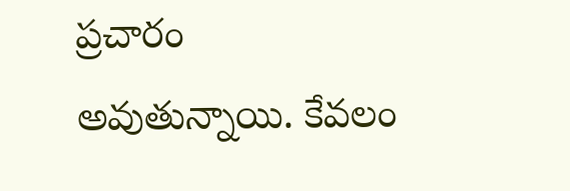ప్రచారం అవుతున్నాయి. కేవలం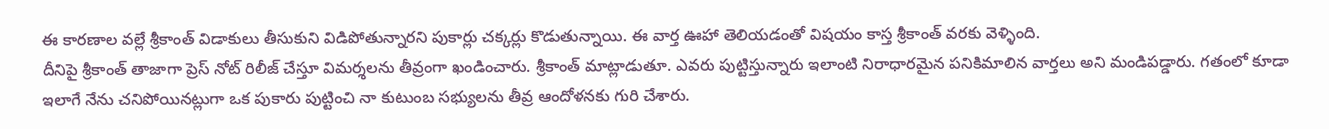ఈ కారణాల వల్లే శ్రీకాంత్ విడాకులు తీసుకుని విడిపోతున్నారని పుకార్లు చక్కర్లు కొడుతున్నాయి. ఈ వార్త ఊహా తెలియడంతో విషయం కాస్త శ్రీకాంత్ వరకు వెళ్ళింది.
దీనిపై శ్రీకాంత్ తాజాగా ప్రెస్ నోట్ రిలీజ్ చేస్తూ విమర్శలను తీవ్రంగా ఖండించారు. శ్రీకాంత్ మాట్లాడుతూ. ఎవరు పుట్టిస్తున్నారు ఇలాంటి నిరాధారమైన పనికిమాలిన వార్తలు అని మండిపడ్డారు. గతంలో కూడా ఇలాగే నేను చనిపోయినట్లుగా ఒక పుకారు పుట్టించి నా కుటుంబ సభ్యులను తీవ్ర ఆందోళనకు గురి చేశారు.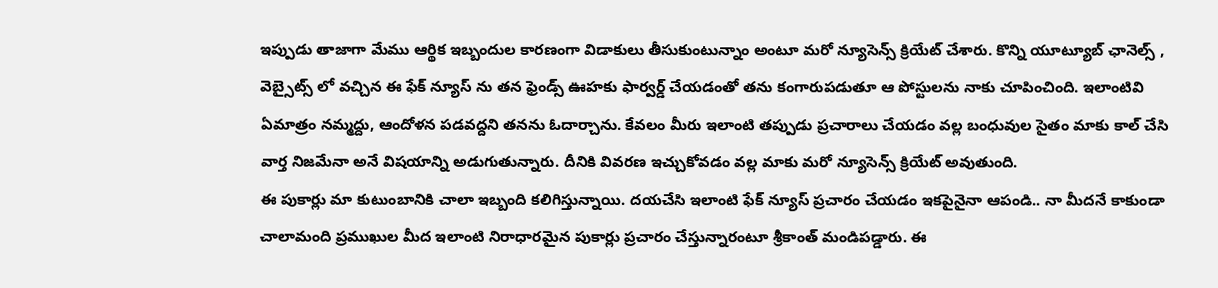ఇప్పుడు తాజాగా మేము ఆర్థిక ఇబ్బందుల కారణంగా విడాకులు తీసుకుంటున్నాం అంటూ మరో న్యూసెన్స్ క్రియేట్ చేశారు. కొన్ని యూట్యూబ్ ఛానెల్స్ , వెబ్సైట్స్ లో వచ్చిన ఈ ఫేక్ న్యూస్ ను తన ఫ్రెండ్స్ ఊహకు ఫార్వర్డ్ చేయడంతో తను కంగారుపడుతూ ఆ పోస్టులను నాకు చూపించింది. ఇలాంటివి ఏమాత్రం నమ్మద్దు, ఆందోళన పడవద్దని తనను ఓదార్చాను. కేవలం మీరు ఇలాంటి తప్పుడు ప్రచారాలు చేయడం వల్ల బంధువుల సైతం మాకు కాల్ చేసి వార్త నిజమేనా అనే విషయాన్ని అడుగుతున్నారు. దీనికి వివరణ ఇచ్చుకోవడం వల్ల మాకు మరో న్యూసెన్స్ క్రియేట్ అవుతుంది.
ఈ పుకార్లు మా కుటుంబానికి చాలా ఇబ్బంది కలిగిస్తున్నాయి. దయచేసి ఇలాంటి ఫేక్ న్యూస్ ప్రచారం చేయడం ఇకపైనైనా ఆపండి.. నా మీదనే కాకుండా చాలామంది ప్రముఖుల మీద ఇలాంటి నిరాధారమైన పుకార్లు ప్రచారం చేస్తున్నారంటూ శ్రీకాంత్ మండిపడ్డారు. ఈ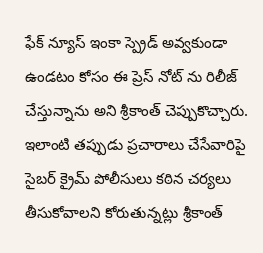ఫేక్ న్యూస్ ఇంకా స్ప్రెడ్ అవ్వకుండా ఉండటం కోసం ఈ ప్రెస్ నోట్ ను రిలీజ్ చేస్తున్నాను అని శ్రీకాంత్ చెప్పుకొచ్చారు. ఇలాంటి తప్పుడు ప్రచారాలు చేసేవారిపై సైబర్ క్రైమ్ పోలీసులు కఠిన చర్యలు తీసుకోవాలని కోరుతున్నట్లు శ్రీకాంత్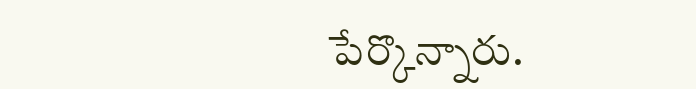పేర్కొన్నారు.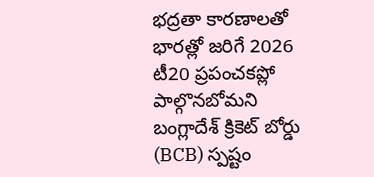భద్రతా కారణాలతో భారత్లో జరిగే 2026 టీ20 ప్రపంచకప్లో పాల్గొనబోమని బంగ్లాదేశ్ క్రికెట్ బోర్డు (BCB) స్పష్టం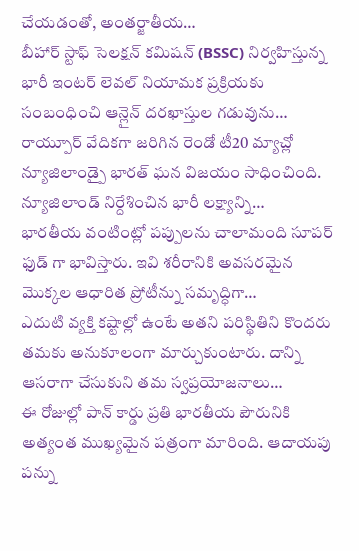చేయడంతో, అంతర్జాతీయ…
బీహార్ స్టాఫ్ సెలక్షన్ కమిషన్ (BSSC) నిర్వహిస్తున్న భారీ ఇంటర్ లెవల్ నియామక ప్రక్రియకు సంబంధించి ఆన్లైన్ దరఖాస్తుల గడువును…
రాయ్పూర్ వేదికగా జరిగిన రెండో టీ20 మ్యాచ్లో న్యూజిలాండ్పై భారత్ ఘన విజయం సాధించింది. న్యూజిలాండ్ నిర్దేశించిన భారీ లక్ష్యాన్ని…
భారతీయ వంటింట్లో పప్పులను చాలామంది సూపర్ ఫుడ్ గా భావిస్తారు. ఇవి శరీరానికి అవసరమైన మొక్కల ఆధారిత ప్రోటీన్ను సమృద్ధిగా…
ఎదుటి వ్యక్తి కష్టాల్లో ఉంటే అతని పరిస్థితిని కొందరు తమకు అనుకూలంగా మార్చుకుంటారు. దాన్ని ఆసరాగా చేసుకుని తమ స్వప్రయోజనాలు…
ఈ రోజుల్లో పాన్ కార్డు ప్రతి భారతీయ పౌరునికి అత్యంత ముఖ్యమైన పత్రంగా మారింది. ఆదాయపు పన్ను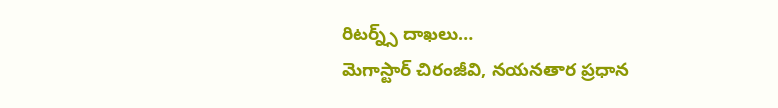రిటర్న్స్ దాఖలు…
మెగాస్టార్ చిరంజీవి, నయనతార ప్రధాన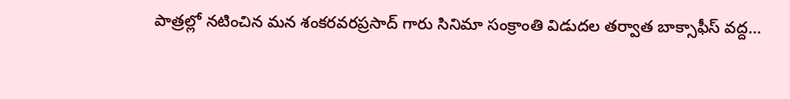పాత్రల్లో నటించిన మన శంకరవరప్రసాద్ గారు సినిమా సంక్రాంతి విడుదల తర్వాత బాక్సాఫీస్ వద్ద…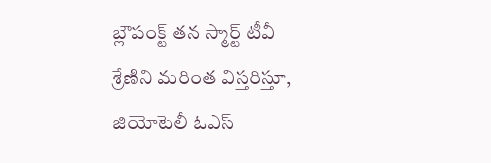బ్లౌపంక్ట్ తన స్మార్ట్ టీవీ శ్రేణిని మరింత విస్తరిస్తూ, జియోటెలీ ఓఎస్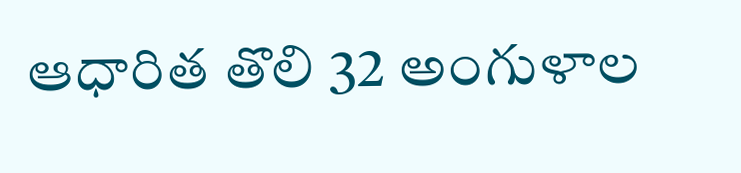ఆధారిత తొలి 32 అంగుళాల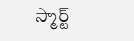స్మార్ట్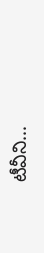టీవీని…